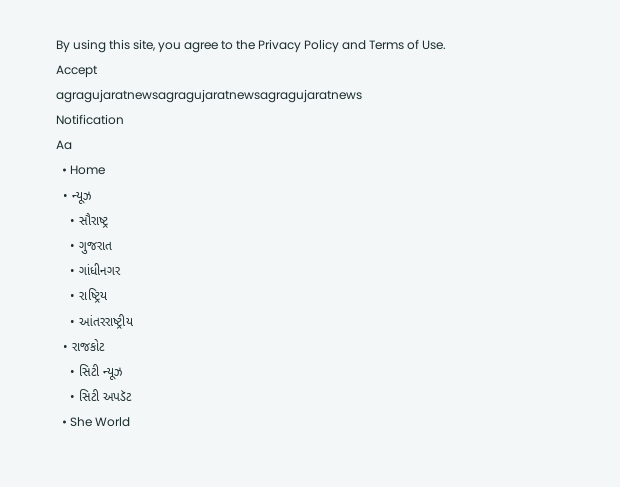By using this site, you agree to the Privacy Policy and Terms of Use.
Accept
agragujaratnewsagragujaratnewsagragujaratnews
Notification
Aa
  • Home
  • ન્યૂઝ
    • સૌરાષ્ટ્ર
    • ગુજરાત
    • ગાંધીનગર
    • રાષ્ટ્રિય
    • આંતરરાષ્ટ્રીય
  • રાજકોટ
    • સિટી ન્યૂઝ
    • સિટી અપડૅટ
  • She World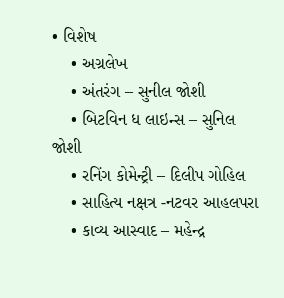• વિશેષ
    • અગ્રલેખ
    • અંતરંગ – સુનીલ જોશી
    • બિટવિન ધ લાઇન્સ – સુનિલ જોશી
    • રનિંગ કોમેન્ટ્રી – દિલીપ ગોહિલ
    • સાહિત્ય નક્ષત્ર -નટવર આહલપરા
    • કાવ્ય આસ્વાદ – મહેન્દ્ર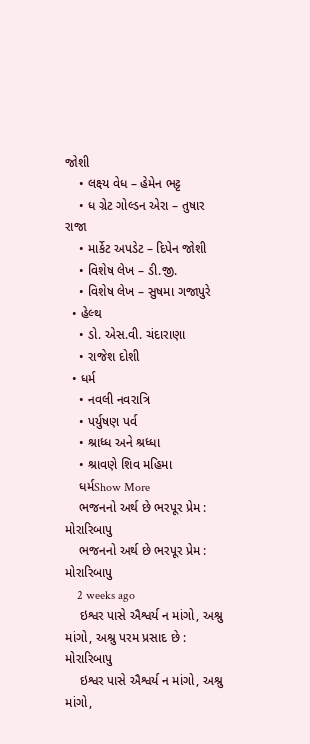જોશી
    • લક્ષ્ય વેધ – હેમેન ભટ્ટ
    • ધ ગ્રેટ ગોલ્ડન એરા – તુષાર રાજા
    • માર્કેટ અપડેટ – દિપેન જોશી
    • વિશેષ લેખ – ડી.જી.
    • વિશેષ લેખ – સુષમા ગજાપુરે
  • હેલ્થ
    • ડો. એસ.વી. ચંદારાણા
    • રાજેશ દોશી
  • ધર્મ
    • નવલી નવરાત્રિ
    • પર્યુષણ પર્વ
    • શ્રાધ્ધ અને શ્રધ્ધા
    • શ્રાવણે શિવ મહિમા
    ધર્મShow More
    ભજનનો અર્થ છે ભરપૂર પ્રેમ : મોરારિબાપુ
    ભજનનો અર્થ છે ભરપૂર પ્રેમ : મોરારિબાપુ
    2 weeks ago
    ઇશ્વર પાસે ઐશ્વર્ય ન માંગો, અશ્રુ માંગો, અશ્રુ પરમ પ્રસાદ છે : મોરારિબાપુ
    ઇશ્વર પાસે ઐશ્વર્ય ન માંગો, અશ્રુ માંગો,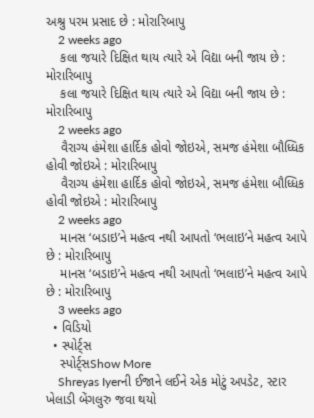અશ્રુ પરમ પ્રસાદ છે : મોરારિબાપુ
    2 weeks ago
    કલા જયારે દિક્ષિત થાય ત્યારે એ વિદ્યા બની જાય છે : મોરારિબાપુ
    કલા જયારે દિક્ષિત થાય ત્યારે એ વિદ્યા બની જાય છે : મોરારિબાપુ
    2 weeks ago
    વૈરાગ્ય હંમેશા હાર્દિક હોવો જોઇએ, સમજ હંમેશા બૌધ્ધિક હોવી જોઇએ : મોરારિબાપુ
    વૈરાગ્ય હંમેશા હાર્દિક હોવો જોઇએ, સમજ હંમેશા બૌધ્ધિક હોવી જોઇએ : મોરારિબાપુ
    2 weeks ago
    માનસ ‘બડાઇ’ને મહત્વ નથી આપતો ‘ભલાઇ’ને મહત્વ આપે છે : મોરારિબાપુ
    માનસ ‘બડાઇ’ને મહત્વ નથી આપતો ‘ભલાઇ’ને મહત્વ આપે છે : મોરારિબાપુ
    3 weeks ago
  • વિડિયો
  • સ્પોર્ટ્સ
    સ્પોર્ટ્સShow More
    Shreyas Iyerની ઈજાને લઈને એક મોટું અપડેટ, સ્ટાર ખેલાડી બેંગલુરુ જવા થયો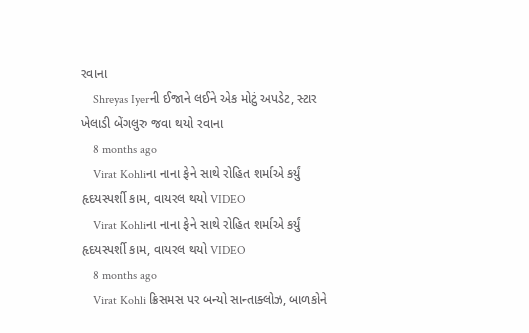રવાના
    Shreyas Iyerની ઈજાને લઈને એક મોટું અપડેટ, સ્ટાર ખેલાડી બેંગલુરુ જવા થયો રવાના
    8 months ago
    Virat Kohliના નાના ફેને સાથે રોહિત શર્માએ કર્યું હૃદયસ્પર્શી કામ, વાયરલ થયો VIDEO
    Virat Kohliના નાના ફેને સાથે રોહિત શર્માએ કર્યું હૃદયસ્પર્શી કામ, વાયરલ થયો VIDEO
    8 months ago
    Virat Kohli ક્રિસમસ પર બન્યો સાન્તાક્લોઝ, બાળકોને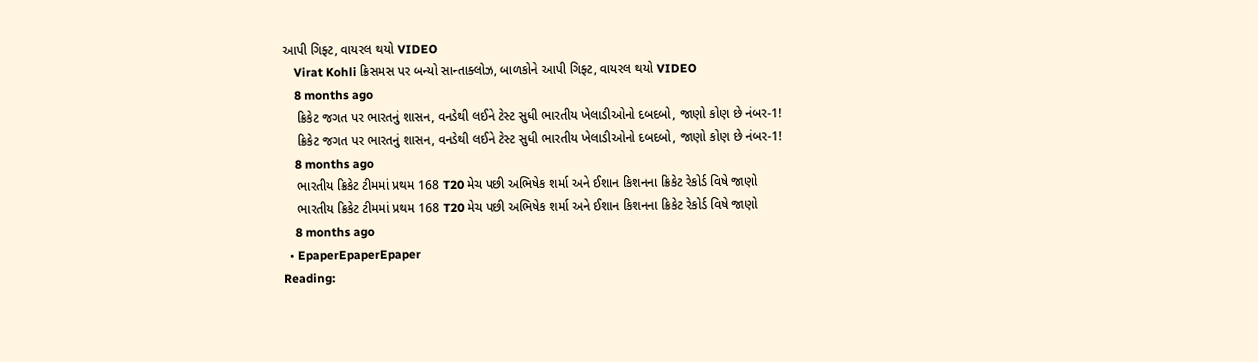આપી ગિફ્ટ, વાયરલ થયો VIDEO
    Virat Kohli ક્રિસમસ પર બન્યો સાન્તાક્લોઝ, બાળકોને આપી ગિફ્ટ, વાયરલ થયો VIDEO
    8 months ago
    ક્રિકેટ જગત પર ભારતનું શાસન, વનડેથી લઈને ટેસ્ટ સુધી ભારતીય ખેલાડીઓનો દબદબો, જાણો કોણ છે નંબર-1!
    ક્રિકેટ જગત પર ભારતનું શાસન, વનડેથી લઈને ટેસ્ટ સુધી ભારતીય ખેલાડીઓનો દબદબો, જાણો કોણ છે નંબર-1!
    8 months ago
    ભારતીય ક્રિકેટ ટીમમાં પ્રથમ 168 T20 મેચ પછી અભિષેક શર્મા અને ઈશાન કિશનના ક્રિકેટ રેકોર્ડ વિષે જાણો
    ભારતીય ક્રિકેટ ટીમમાં પ્રથમ 168 T20 મેચ પછી અભિષેક શર્મા અને ઈશાન કિશનના ક્રિકેટ રેકોર્ડ વિષે જાણો
    8 months ago
  • EpaperEpaperEpaper
Reading: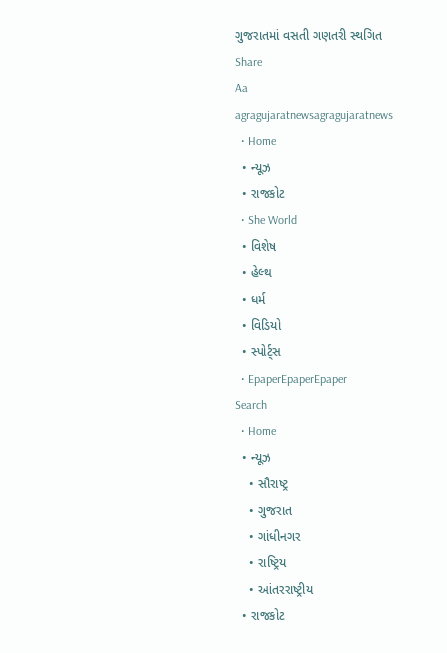ગુજરાતમાં વસતી ગણતરી સ્થગિત
Share
Aa
agragujaratnewsagragujaratnews
  • Home
  • ન્યૂઝ
  • રાજકોટ
  • She World
  • વિશેષ
  • હેલ્થ
  • ધર્મ
  • વિડિયો
  • સ્પોર્ટ્સ
  • EpaperEpaperEpaper
Search
  • Home
  • ન્યૂઝ
    • સૌરાષ્ટ્ર
    • ગુજરાત
    • ગાંધીનગર
    • રાષ્ટ્રિય
    • આંતરરાષ્ટ્રીય
  • રાજકોટ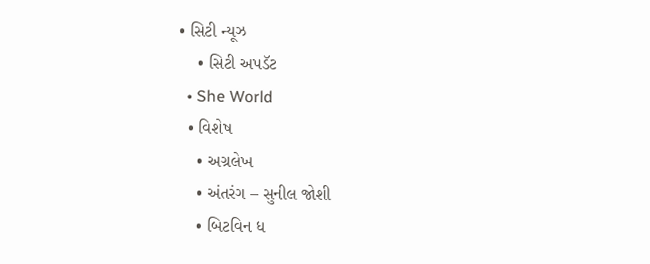• સિટી ન્યૂઝ
    • સિટી અપડૅટ
  • She World
  • વિશેષ
    • અગ્રલેખ
    • અંતરંગ – સુનીલ જોશી
    • બિટવિન ધ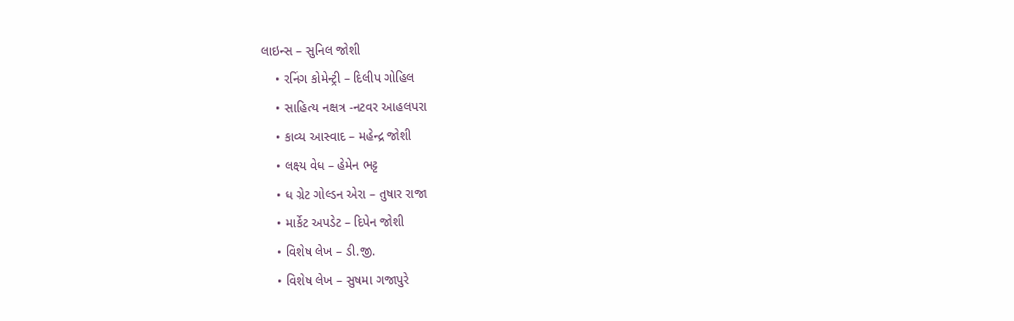લાઇન્સ – સુનિલ જોશી
    • રનિંગ કોમેન્ટ્રી – દિલીપ ગોહિલ
    • સાહિત્ય નક્ષત્ર -નટવર આહલપરા
    • કાવ્ય આસ્વાદ – મહેન્દ્ર જોશી
    • લક્ષ્ય વેધ – હેમેન ભટ્ટ
    • ધ ગ્રેટ ગોલ્ડન એરા – તુષાર રાજા
    • માર્કેટ અપડેટ – દિપેન જોશી
    • વિશેષ લેખ – ડી.જી.
    • વિશેષ લેખ – સુષમા ગજાપુરે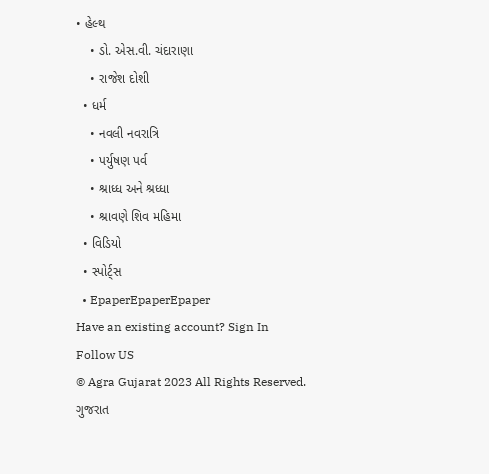• હેલ્થ
    • ડો. એસ.વી. ચંદારાણા
    • રાજેશ દોશી
  • ધર્મ
    • નવલી નવરાત્રિ
    • પર્યુષણ પર્વ
    • શ્રાધ્ધ અને શ્રધ્ધા
    • શ્રાવણે શિવ મહિમા
  • વિડિયો
  • સ્પોર્ટ્સ
  • EpaperEpaperEpaper
Have an existing account? Sign In
Follow US
© Agra Gujarat 2023 All Rights Reserved.
ગુજરાત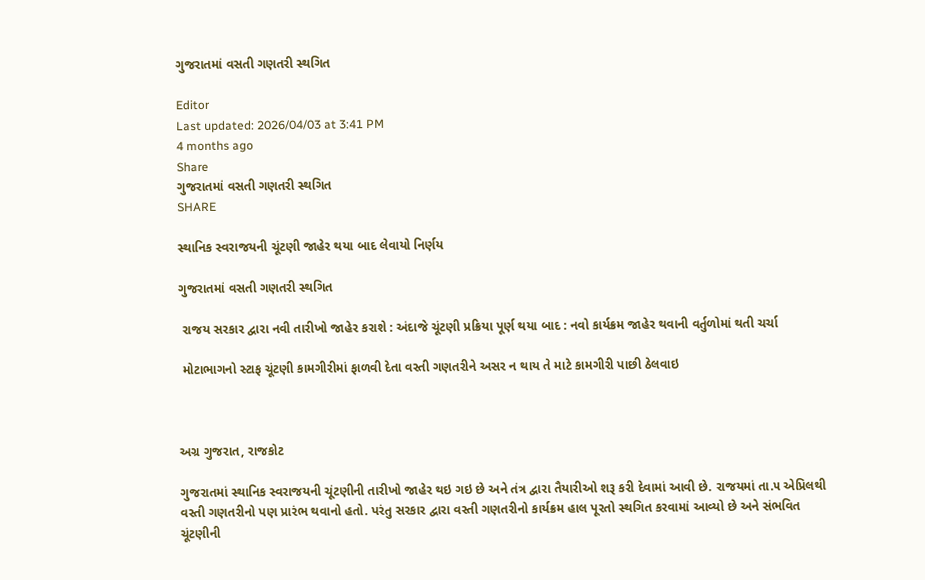ગુજરાતમાં વસતી ગણતરી સ્થગિત

Editor
Last updated: 2026/04/03 at 3:41 PM
4 months ago
Share
ગુજરાતમાં વસતી ગણતરી સ્થગિત
SHARE

સ્થાનિક સ્વરાજયની ચૂંટણી જાહેર થયા બાદ લેવાયો નિર્ણય

ગુજરાતમાં વસતી ગણતરી સ્થગિત

 રાજય સરકાર દ્વારા નવી તારીખો જાહેર કરાશે : અંદાજે ચૂંટણી પ્રક્રિયા પૂર્ણ થયા બાદ : નવો કાર્યક્રમ જાહેર થવાની વર્તુળોમાં થતી ચર્ચા

 મોટાભાગનો સ્ટાફ ચૂંટણી કામગીરીમાં ફાળવી દેતા વસ્તી ગણતરીને અસર ન થાય તે માટે કામગીરી પાછી ઠેલવાઇ



અગ્ર ગુજરાત, રાજકોટ

ગુજરાતમાં સ્થાનિક સ્વરાજયની ચૂંટણીની તારીખો જાહેર થઇ ગઇ છે અને તંત્ર દ્વારા તૈયારીઓ શરૂ કરી દેવામાં આવી છે. રાજયમાં તા.૫ એપ્રિલથી વસ્તી ગણતરીનો પણ પ્રારંભ થવાનો હતો. પરંતુ સરકાર દ્વારા વસ્તી ગણતરીનો કાર્યક્રમ હાલ પૂરતો સ્થગિત કરવામાં આવ્યો છે અને સંભવિત ચૂંટણીની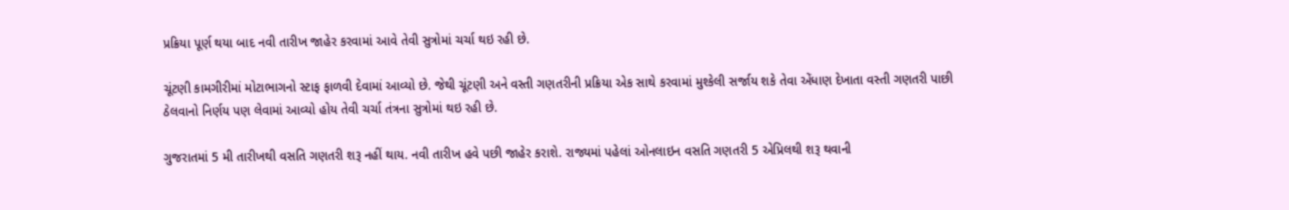પ્રક્રિયા પૂર્ણ થયા બાદ નવી તારીખ જાહેર કરવામાં આવે તેવી સુત્રોમાં ચર્ચા થઇ રહી છે.

ચૂંટણી કામગીરીમાં મોટાભાગનો સ્ટાફ ફાળવી દેવામાં આવ્યો છે. જેથી ચૂંટણી અને વસ્તી ગણતરીની પ્રક્રિયા એક સાથે કરવામાં મુશ્કેલી સર્જાય શકે તેવા એંધાણ દેખાતા વસ્તી ગણતરી પાછી ઠેલવાનો નિર્ણય પણ લેવામાં આવ્યો હોય તેવી ચર્ચા તંત્રના સુત્રોમાં થઇ રહી છે.

ગુજરાતમાં 5 મી તારીખથી વસતિ ગણતરી શરૂ નહીં થાય. નવી તારીખ હવે પછી જાહેર કરાશે. રાજ્યમાં પહેલાં ઓનલાઇન વસતિ ગણતરી 5 એપ્રિલથી શરૂ થવાની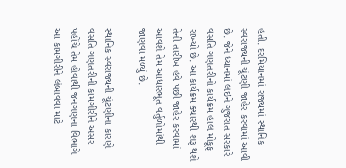હતી. દરમિયાનમાં રાજ્યમાં સ્થાનિક સ્વરાજ્યની ચૂંટણી જાહેર કરવામાં આવી છે. જેને ધ્યાનમાં લઇને ગુજરાત સરકારે વસતિ ગણતરીનો કાર્યક્રમ હાલ મોકૂફ રાખ્યો છે. આ કાર્યક્રમ ક્યારથી શરૂ થશે તેની તારીખ હવે પછી જાહેર કરવામાં આવશે તેમ આધારભૂત વર્તુળોમાંથી જાણવા મળ્યું છે.

સ્થાનિક સ્વરાજ્યની ચૂંટણીના કારણે વસતિ ગણતરીની કામગીરીને અસર પહોંચે તેમ હોવાથી જનગણના વિભાગે આ કામગીરીને લંબાવવા માટે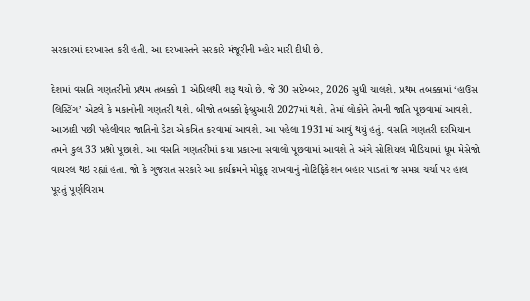સરકારમાં દરખાસ્ત કરી હતી. આ દરખાસ્તને સરકારે મંજૂરીની મ્હોર મારી દીધી છે.

દેશમાં વસતિ ગણતરીનો પ્રથમ તબક્કો 1 એપ્રિલથી શરૂ થયો છે. જે 30 સપ્ટેમ્બર, 2026 સુધી ચાલશે. પ્રથમ તબક્કામાં ‘હાઉસ લિસ્ટિંગ’ એટલે કે મકાનોની ગણતરી થશે. બીજો તબક્કો ફેબ્રુઆરી 2027માં થશે. તેમાં લોકોને તેમની જાતિ પૂછવામાં આવશે. આઝાદી પછી પહેલીવાર જાતિનો ડેટા એકત્રિત કરવામાં આવશે. આ પહેલા 1931માં આવું થયું હતું. વસતિ ગણતરી દરમિયાન તમને કુલ 33 પ્રશ્નો પૂછાશે. આ વસતિ ગણતરીમાં કયા પ્રકારના સવાલો પૂછવામાં આવશે તે અંગે સોશિયલ મીડિયામાં ધૂમ મેસેજો વાયરલ થઇ રહ્યાં હતા. જો કે ગુજરાત સરકારે આ કાર્યક્રમને મોકૂફ રાખવાનું નોટિફિકેશન બહાર પાડતાં જ સમગ્ર ચર્ચા પર હાલ પૂરતું પૂર્ણવિરામ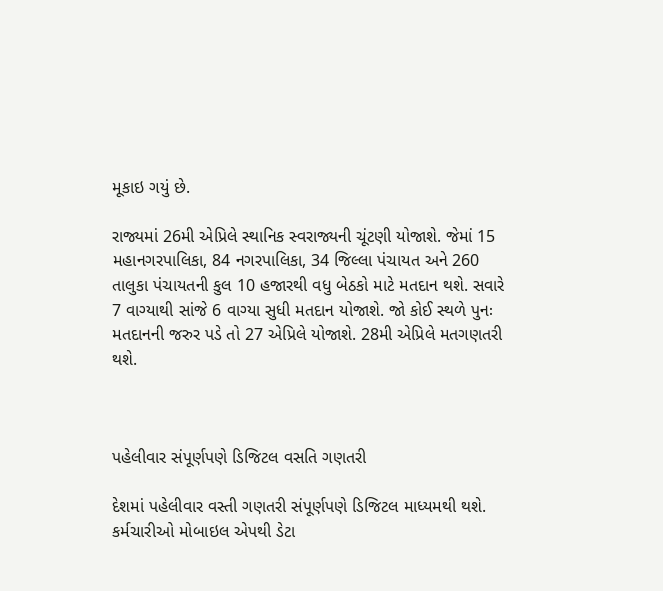મૂકાઇ ગયું છે.

રાજ્યમાં 26મી એપ્રિલે સ્થાનિક સ્વરાજ્યની ચૂંટણી યોજાશે. જેમાં 15 મહાનગરપાલિકા, 84 નગરપાલિકા, 34 જિલ્લા પંચાયત અને 260 તાલુકા પંચાયતની કુલ 10 હજારથી વધુ બેઠકો માટે મતદાન થશે. સવારે 7 વાગ્યાથી સાંજે 6 વાગ્યા સુધી મતદાન યોજાશે. જો કોઈ સ્થળે પુનઃ મતદાનની જરુર પડે તો 27 એપ્રિલે યોજાશે. 28મી એપ્રિલે મતગણતરી થશે.



પહેલીવાર સંપૂર્ણપણે ડિજિટલ વસતિ ગણતરી

દેશમાં પહેલીવાર વસ્તી ગણતરી સંપૂર્ણપણે ડિજિટલ માધ્યમથી થશે. કર્મચારીઓ મોબાઇલ એપથી ડેટા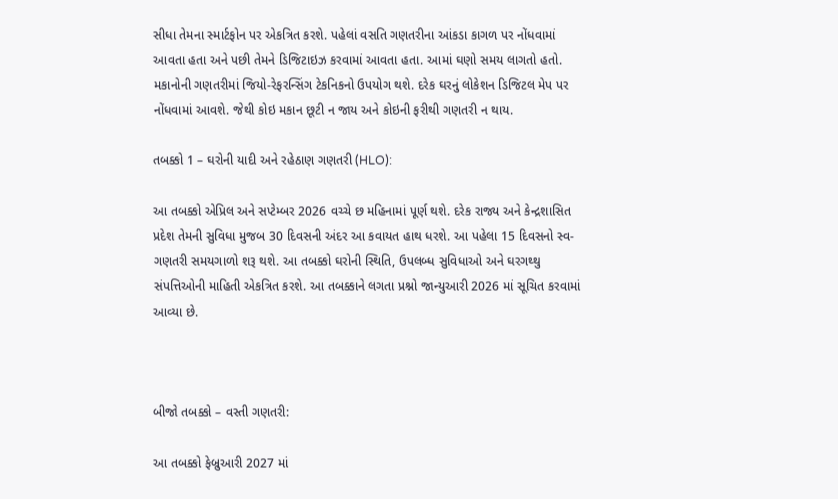સીધા તેમના સ્માર્ટફોન પર એકત્રિત કરશે. પહેલાં વસતિ ગણતરીના આંકડા કાગળ પર નોંધવામાં આવતા હતા અને પછી તેમને ડિજિટાઇઝ કરવામાં આવતા હતા. આમાં ઘણો સમય લાગતો હતો. મકાનોની ગણતરીમાં જિયો-રેફરન્સિંગ ટેકનિકનો ઉપયોગ થશે. દરેક ઘરનું લોકેશન ડિજિટલ મેપ પર નોંધવામાં આવશે. જેથી કોઇ મકાન છૂટી ન જાય અને કોઇની ફરીથી ગણતરી ન થાય.

તબક્કો 1 – ઘરોની યાદી અને રહેઠાણ ગણતરી (HLO):

આ તબક્કો એપ્રિલ અને સપ્ટેમ્બર 2026 વચ્ચે છ મહિનામાં પૂર્ણ થશે. દરેક રાજ્ય અને કેન્દ્રશાસિત પ્રદેશ તેમની સુવિધા મુજબ 30 દિવસની અંદર આ કવાયત હાથ ધરશે. આ પહેલા 15 દિવસનો સ્વ-ગણતરી સમયગાળો શરૂ થશે. આ તબક્કો ઘરોની સ્થિતિ, ઉપલબ્ધ સુવિધાઓ અને ઘરગથ્થુ સંપત્તિઓની માહિતી એકત્રિત કરશે. આ તબક્કાને લગતા પ્રશ્નો જાન્યુઆરી 2026 માં સૂચિત કરવામાં આવ્યા છે.



બીજો તબક્કો – વસ્તી ગણતરી:

આ તબક્કો ફેબ્રુઆરી 2027 માં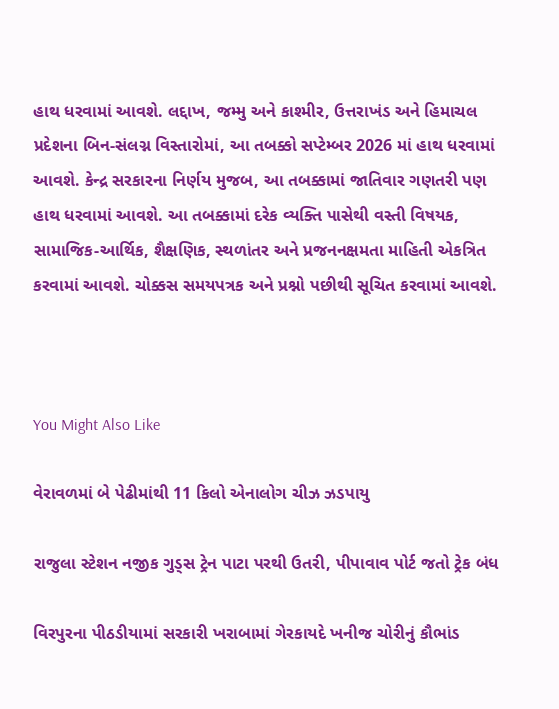હાથ ધરવામાં આવશે. લદ્દાખ, જમ્મુ અને કાશ્મીર, ઉત્તરાખંડ અને હિમાચલ પ્રદેશના બિન-સંલગ્ન વિસ્તારોમાં, આ તબક્કો સપ્ટેમ્બર 2026 માં હાથ ધરવામાં આવશે. કેન્દ્ર સરકારના નિર્ણય મુજબ, આ તબક્કામાં જાતિવાર ગણતરી પણ હાથ ધરવામાં આવશે. આ તબક્કામાં દરેક વ્યક્તિ પાસેથી વસ્તી વિષયક, સામાજિક-આર્થિક, શૈક્ષણિક, સ્થળાંતર અને પ્રજનનક્ષમતા માહિતી એકત્રિત કરવામાં આવશે. ચોક્કસ સમયપત્રક અને પ્રશ્નો પછીથી સૂચિત કરવામાં આવશે.



You Might Also Like

વેરાવળમાં બે પેઢીમાંથી 11 કિલો એનાલોગ ચીઝ ઝડપાયુ

રાજુલા સ્ટેશન નજીક ગુડ્સ ટ્રેન પાટા પરથી ઉતરી, પીપાવાવ પોર્ટ જતો ટ્રેક બંધ

વિરપુરના પીઠડીયામાં સરકારી ખરાબામાં ગેરકાયદે ખનીજ ચોરીનું કૌભાંડ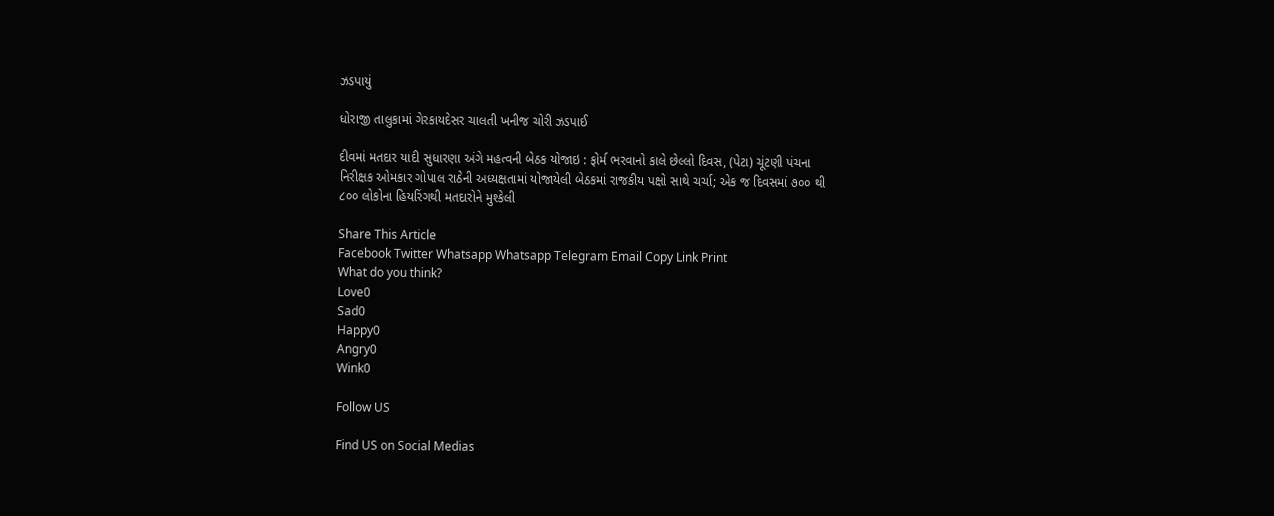ઝડપાયું

ધોરાજી તાલુકામાં ગેરકાયદેસર ચાલતી ખનીજ ચોરી ઝડપાઈ

દીવમાં મતદાર યાદી સુધારણા અંગે મહત્વની બેઠક યોજાઇ : ફોર્મ ભરવાનો કાલે છેલ્લો દિવસ, (પેટા) ચૂંટણી પંચના નિરીક્ષક ઓમકાર ગોપાલ રાઠેની અધ્યક્ષતામાં યોજાયેલી બેઠકમાં રાજકીય પક્ષો સાથે ચર્ચા; એક જ દિવસમાં ૭૦૦ થી ૮૦૦ લોકોના હિયરિંગથી મતદારોને મુશ્કેલી

Share This Article
Facebook Twitter Whatsapp Whatsapp Telegram Email Copy Link Print
What do you think?
Love0
Sad0
Happy0
Angry0
Wink0

Follow US

Find US on Social Medias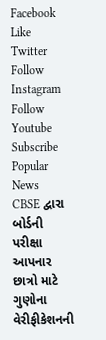Facebook Like
Twitter Follow
Instagram Follow
Youtube Subscribe
Popular News
CBSE દ્વારા બોર્ડની પરીક્ષા આપનાર છાત્રો માટે ગુણોના વેરીફીકેશનની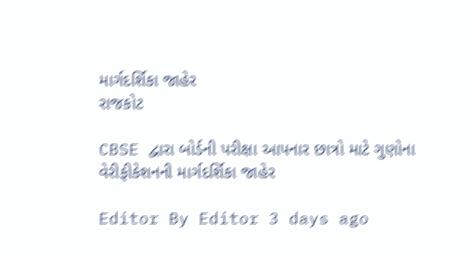માર્ગદર્શિકા જાહેર
રાજકોટ

CBSE દ્વારા બોર્ડની પરીક્ષા આપનાર છાત્રો માટે ગુણોના વેરીફીકેશનની માર્ગદર્શિકા જાહેર

Editor By Editor 3 days ago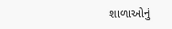શાળાઓનું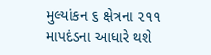મુલ્યાંકન ૬ ક્ષેત્રના ૨૧૧ માપદંડના આધારે થશે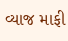વ્યાજ માફી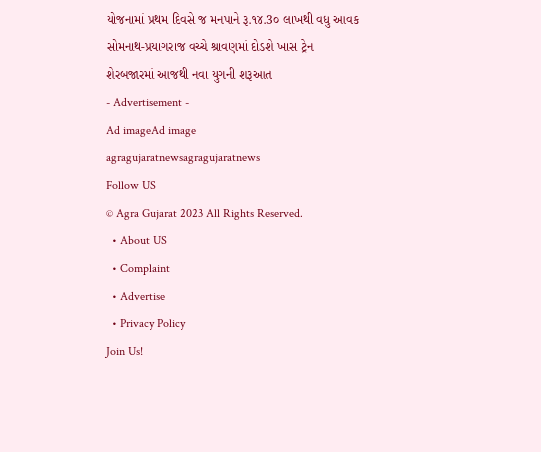યોજનામાં પ્રથમ દિવસે જ મનપાને રૂ.૧૪.3૦ લાખથી વધુ આવક
સોમનાથ-પ્રયાગરાજ વચ્ચે શ્રાવણમાં દોડશે ખાસ ટ્રેન
શેરબજારમાં આજથી નવા યુગની શરૂઆત
- Advertisement -
Ad imageAd image
agragujaratnewsagragujaratnews
Follow US
© Agra Gujarat 2023 All Rights Reserved.
  • About US
  • Complaint
  • Advertise
  • Privacy Policy
Join Us!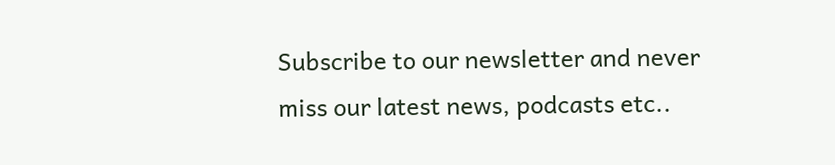Subscribe to our newsletter and never miss our latest news, podcasts etc..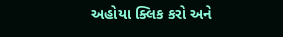અહોયા ક્લિક કરો અને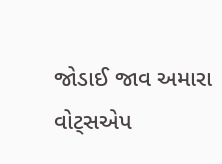જોડાઈ જાવ અમારા વોટ્સએપ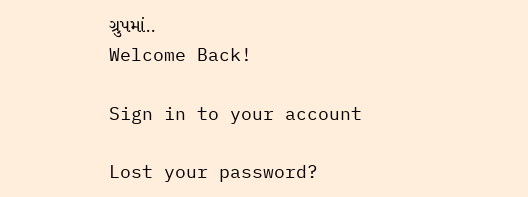ગ્રુપમાં..
Welcome Back!

Sign in to your account

Lost your password?